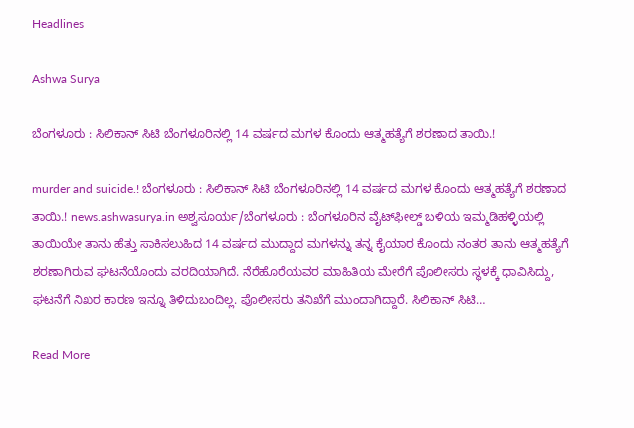Headlines

Ashwa Surya

ಬೆಂಗಳೂರು : ಸಿಲಿಕಾನ್ ಸಿಟಿ ಬೆಂಗಳೂರಿನಲ್ಲಿ 14 ವರ್ಷದ ಮಗಳ ಕೊಂದು ಆತ್ಮಹತ್ಯೆಗೆ ಶರಣಾದ ತಾಯಿ.!

murder and suicide.! ಬೆಂಗಳೂರು : ಸಿಲಿಕಾನ್ ಸಿಟಿ ಬೆಂಗಳೂರಿನಲ್ಲಿ 14 ವರ್ಷದ ಮಗಳ ಕೊಂದು ಆತ್ಮಹತ್ಯೆಗೆ ಶರಣಾದ ತಾಯಿ.! news.ashwasurya.in ಅಶ್ವಸೂರ್ಯ/ಬೆಂಗಳೂರು : ಬೆಂಗಳೂರಿನ ವೈಟ್‌ಫೀಲ್ಡ್ ಬಳಿಯ ಇಮ್ಮಡಿಹಳ್ಳಿಯಲ್ಲಿ ತಾಯಿಯೇ ತಾನು ಹೆತ್ತು ಸಾಕಿಸಲುಹಿದ 14 ವರ್ಷದ ಮುದ್ದಾದ ಮಗಳನ್ನು ತನ್ನ ಕೈಯಾರ ಕೊಂದು ನಂತರ ತಾನು ಆತ್ಮಹತ್ಯೆಗೆ ಶರಣಾಗಿರುವ ಘಟನೆಯೊಂದು ವರದಿಯಾಗಿದೆ. ನೆರೆಹೊರೆಯವರ ಮಾಹಿತಿಯ ಮೇರೆಗೆ ಪೊಲೀಸರು ಸ್ಥಳಕ್ಕೆ ಧಾವಿಸಿದ್ದು, ಘಟನೆಗೆ ನಿಖರ ಕಾರಣ ಇನ್ನೂ ತಿಳಿದುಬಂದಿಲ್ಲ. ಪೊಲೀಸರು ತನಿಖೆಗೆ ಮುಂದಾಗಿದ್ದಾರೆ. ಸಿಲಿಕಾನ್ ಸಿಟಿ…

Read More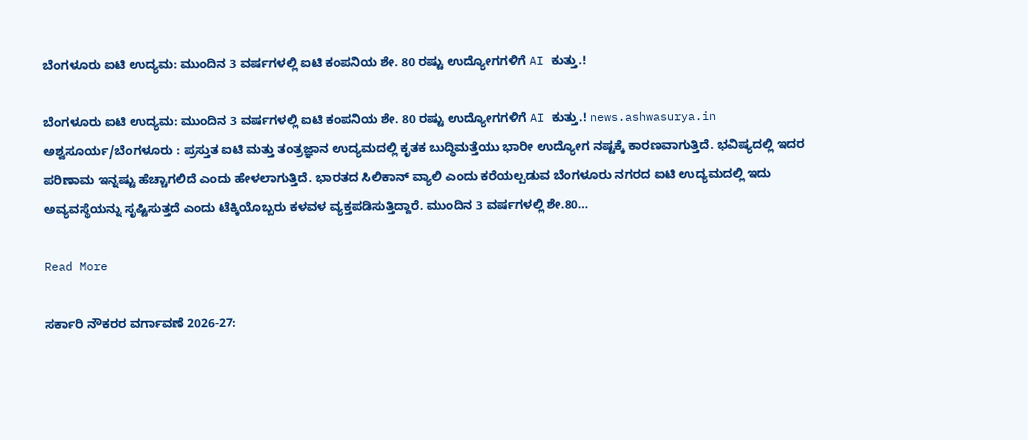ಬೆಂಗಳೂರು ಐಟಿ ಉದ್ಯಮ: ಮುಂದಿನ 3 ವರ್ಷಗಳಲ್ಲಿ ಐಟಿ ಕಂಪನಿಯ ಶೇ. 80 ರಷ್ಟು ಉದ್ಯೋಗಗಳಿಗೆ AI ಕುತ್ತು.!

ಬೆಂಗಳೂರು ಐಟಿ ಉದ್ಯಮ: ಮುಂದಿನ 3 ವರ್ಷಗಳಲ್ಲಿ ಐಟಿ ಕಂಪನಿಯ ಶೇ. 80 ರಷ್ಟು ಉದ್ಯೋಗಗಳಿಗೆ AI ಕುತ್ತು.! news.ashwasurya.in ಅಶ್ವಸೂರ್ಯ/ಬೆಂಗಳೂರು : ಪ್ರಸ್ತುತ ಐಟಿ ಮತ್ತು ತಂತ್ರಜ್ಞಾನ ಉದ್ಯಮದಲ್ಲಿ ಕೃತಕ ಬುದ್ಧಿಮತ್ತೆಯು ಭಾರೀ ಉದ್ಯೋಗ ನಷ್ಟಕ್ಕೆ ಕಾರಣವಾಗುತ್ತಿದೆ. ಭವಿಷ್ಯದಲ್ಲಿ ಇದರ ಪರಿಣಾಮ ಇನ್ನಷ್ಟು ಹೆಚ್ಚಾಗಲಿದೆ ಎಂದು ಹೇಳಲಾಗುತ್ತಿದೆ. ಭಾರತದ ಸಿಲಿಕಾನ್ ವ್ಯಾಲಿ ಎಂದು ಕರೆಯಲ್ಪಡುವ ಬೆಂಗಳೂರು ನಗರದ ಐಟಿ ಉದ್ಯಮದಲ್ಲಿ ಇದು ಅವ್ಯವಸ್ಥೆಯನ್ನು ಸೃಷ್ಟಿಸುತ್ತದೆ ಎಂದು ಟೆಕ್ಕಿಯೊಬ್ಬರು ಕಳವಳ ವ್ಯಕ್ತಪಡಿಸುತ್ತಿದ್ದಾರೆ. ಮುಂದಿನ 3 ವರ್ಷಗಳಲ್ಲಿ ಶೇ.80…

Read More

ಸರ್ಕಾರಿ ನೌಕರರ ವರ್ಗಾವಣೆ 2026-27: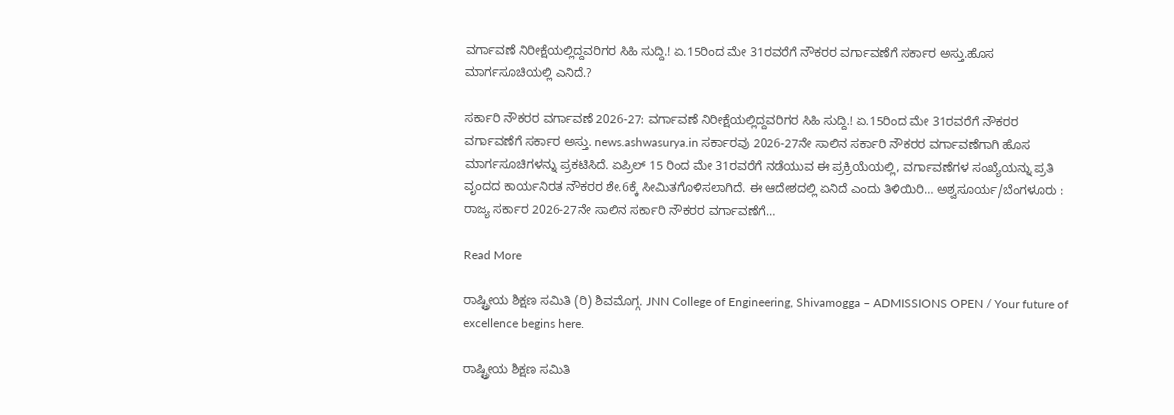ವರ್ಗಾವಣೆ ನಿರೀಕ್ಷೆಯಲ್ಲಿದ್ದವರಿಗರ ಸಿಹಿ ಸುದ್ದಿ.! ಏ.15ರಿಂದ ಮೇ 31ರವರೆಗೆ ನೌಕರರ ವರ್ಗಾವಣೆಗೆ ಸರ್ಕಾರ ಅಸ್ತು.ಹೊಸ ಮಾರ್ಗಸೂಚಿಯಲ್ಲಿ ಎನಿದೆ.?

ಸರ್ಕಾರಿ ನೌಕರರ ವರ್ಗಾವಣೆ 2026-27: ವರ್ಗಾವಣೆ ನಿರೀಕ್ಷೆಯಲ್ಲಿದ್ದವರಿಗರ ಸಿಹಿ ಸುದ್ದಿ.! ಏ.15ರಿಂದ ಮೇ 31ರವರೆಗೆ ನೌಕರರ ವರ್ಗಾವಣೆಗೆ ಸರ್ಕಾರ ಅಸ್ತು. news.ashwasurya.in ಸರ್ಕಾರವು 2026-27ನೇ ಸಾಲಿನ ಸರ್ಕಾರಿ ನೌಕರರ ವರ್ಗಾವಣೆಗಾಗಿ ಹೊಸ ಮಾರ್ಗಸೂಚಿಗಳನ್ನು ಪ್ರಕಟಿಸಿದೆ. ಏಪ್ರಿಲ್ 15 ರಿಂದ ಮೇ 31ರವರೆಗೆ ನಡೆಯುವ ಈ ಪ್ರಕ್ರಿಯೆಯಲ್ಲಿ, ವರ್ಗಾವಣೆಗಳ ಸಂಖ್ಯೆಯನ್ನು ಪ್ರತಿ ವೃಂದದ ಕಾರ್ಯನಿರತ ನೌಕರರ ಶೇ.6ಕ್ಕೆ ಸೀಮಿತಗೊಳಿಸಲಾಗಿದೆ. ಈ ಆದೇಶದಲ್ಲಿ ಏನಿದೆ ಎಂದು ತಿಳಿಯಿರಿ… ಅಶ್ವಸೂರ್ಯ/ಬೆಂಗಳೂರು : ರಾಜ್ಯ ಸರ್ಕಾರ 2026-27ನೇ ಸಾಲಿನ ಸರ್ಕಾರಿ ನೌಕರರ ವರ್ಗಾವಣೆಗೆ…

Read More

ರಾಷ್ಟ್ರೀಯ ಶಿಕ್ಷಣ ಸಮಿತಿ (ರಿ) ಶಿವಮೊಗ್ಗ. JNN College of Engineering, Shivamogga – ADMISSIONS OPEN / Your future of excellence begins here.

ರಾಷ್ಟ್ರೀಯ ಶಿಕ್ಷಣ ಸಮಿತಿ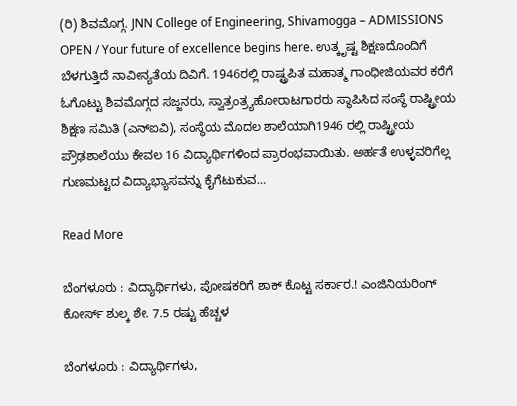(ರಿ) ಶಿವಮೊಗ್ಗ. JNN College of Engineering, Shivamogga – ADMISSIONS OPEN / Your future of excellence begins here. ಉತ್ಕೃಷ್ಟ ಶಿಕ್ಷಣದೊಂದಿಗೆ ಬೆಳಗುತ್ತಿದೆ ನಾವೀನ್ಯತೆಯ ದಿವಿಗೆ. 1946ರಲ್ಲಿ ರಾಷ್ಟ್ರಪಿತ ಮಹಾತ್ಮ ಗಾಂಧೀಜಿಯವರ ಕರೆಗೆ ಓಗೊಟ್ಟು ಶಿವಮೊಗ್ಗದ ಸಜ್ಜನರು, ಸ್ವಾತ್ರಂತ್ರ್ಯಹೋರಾಟಗಾರರು ಸ್ಥಾಪಿಸಿದ ಸಂಸ್ಥೆ ರಾಷ್ಟ್ರೀಯ ಶಿಕ್ಷಣ ಸಮಿತಿ (ಎನ್‌ಐವಿ‌), ಸಂಸ್ಥೆಯ ಮೊದಲ ಶಾಲೆಯಾಗಿ1946 ರಲ್ಲಿ ರಾಷ್ಟ್ರೀಯ ಪ್ರೌಢಶಾಲೆಯು ಕೇವಲ 16 ವಿದ್ಯಾರ್ಥಿಗಳಿಂದ ಪ್ರಾರಂಭವಾಯಿತು. ಅರ್ಹತೆ ಉಳ್ಳವರಿಗೆಲ್ಲ ಗುಣಮಟ್ಟದ ವಿದ್ಯಾಭ್ಯಾಸವನ್ನು ಕೈಗೆಟುಕುವ…

Read More

ಬೆಂಗಳೂರು : ವಿದ್ಯಾರ್ಥಿಗಳು, ಪೋಷಕರಿಗೆ ಶಾಕ್ ಕೊಟ್ಟ ಸರ್ಕಾರ.! ಎಂಜಿನಿಯರಿಂಗ್ ಕೋರ್ಸ್ ಶುಲ್ಕ ಶೇ. 7.5 ರಷ್ಟು ಹೆಚ್ಚಳ

ಬೆಂಗಳೂರು : ವಿದ್ಯಾರ್ಥಿಗಳು,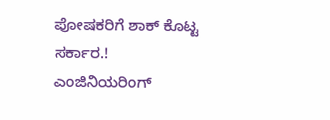ಪೋಷಕರಿಗೆ ಶಾಕ್ ಕೊಟ್ಟ ಸರ್ಕಾರ.! ಎಂಜಿನಿಯರಿಂಗ್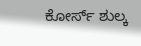ಕೋರ್ಸ್ ಶುಲ್ಕ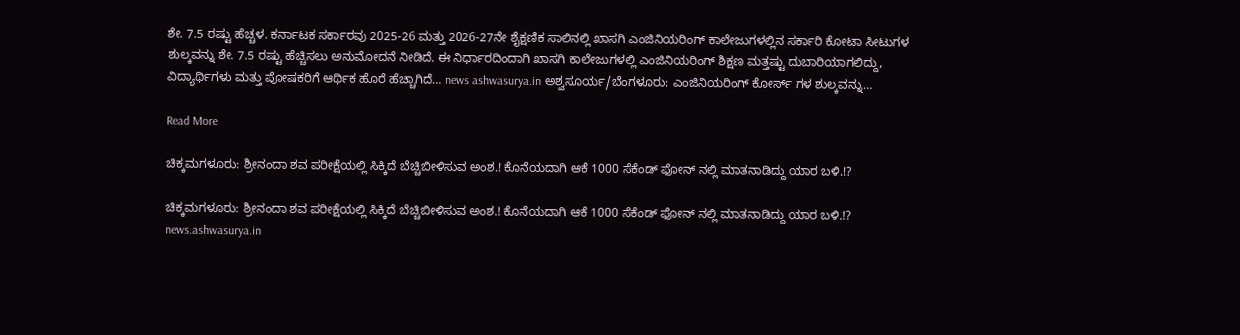ಶೇ. 7.5 ರಷ್ಟು ಹೆಚ್ಚಳ. ಕರ್ನಾಟಕ ಸರ್ಕಾರವು 2025-26 ಮತ್ತು 2026-27ನೇ ಶೈಕ್ಷಣಿಕ ಸಾಲಿನಲ್ಲಿ ಖಾಸಗಿ ಎಂಜಿನಿಯರಿಂಗ್ ಕಾಲೇಜುಗಳಲ್ಲಿನ ಸರ್ಕಾರಿ ಕೋಟಾ ಸೀಟುಗಳ ಶುಲ್ಕವನ್ನು ಶೇ. 7.5 ರಷ್ಟು ಹೆಚ್ಚಿಸಲು ಅನುಮೋದನೆ ನೀಡಿದೆ. ಈ ನಿರ್ಧಾರದಿಂದಾಗಿ ಖಾಸಗಿ ಕಾಲೇಜುಗಳಲ್ಲಿ ಎಂಜಿನಿಯರಿಂಗ್ ಶಿಕ್ಷಣ ಮತ್ತಷ್ಟು ದುಬಾರಿಯಾಗಲಿದ್ದು, ವಿದ್ಯಾರ್ಥಿಗಳು ಮತ್ತು ಪೋಷಕರಿಗೆ ಆರ್ಥಿಕ ಹೊರೆ ಹೆಚ್ಚಾಗಿದೆ… news ashwasurya.in ಅಶ್ವಸೂರ್ಯ/ಬೆಂಗಳೂರು: ಎಂಜಿನಿಯರಿಂಗ್ ಕೋರ್ಸ್ ಗಳ ಶುಲ್ಕವನ್ನು…

Read More

ಚಿಕ್ಕಮಗಳೂರು: ಶ್ರೀನಂದಾ ಶವ ಪರೀಕ್ಷೆಯಲ್ಲಿ ಸಿಕ್ಕಿದೆ ಬೆಚ್ಚಿಬೀಳಿಸುವ ಅಂಶ.! ಕೊನೆಯದಾಗಿ ಆಕೆ 1000 ಸೆಕೆಂಡ್ ಫೋನ್ ನಲ್ಲಿ ಮಾತನಾಡಿದ್ದು ಯಾರ ಬಳಿ.!?

ಚಿಕ್ಕಮಗಳೂರು: ಶ್ರೀನಂದಾ ಶವ ಪರೀಕ್ಷೆಯಲ್ಲಿ ಸಿಕ್ಕಿದೆ ಬೆಚ್ಚಿಬೀಳಿಸುವ ಅಂಶ.! ಕೊನೆಯದಾಗಿ ಆಕೆ 1000 ಸೆಕೆಂಡ್ ಫೋನ್ ನಲ್ಲಿ ಮಾತನಾಡಿದ್ದು ಯಾರ ಬಳಿ.!? news.ashwasurya.in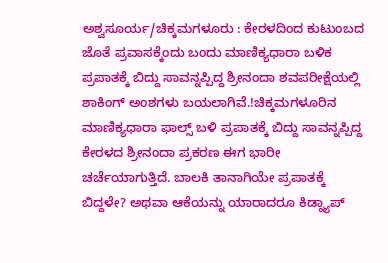ಅಶ್ವಸೂರ್ಯ/ಚಿಕ್ಕಮಗಳೂರು : ಕೇರಳದಿಂದ ಕುಟುಂಬದ ಜೊತೆ ಪ್ರವಾಸಕ್ಕೆಂದು ಬಂದು ಮಾಣಿಕ್ಯಧಾರಾ ಬಳಿಕ ಪ್ರಪಾತಕ್ಕೆ ಬಿದ್ದು ಸಾವನ್ನಪ್ಪಿದ್ದ ಶ್ರೀನಂದಾ ಶವಪರೀಕ್ಷೆಯಲ್ಲಿ ಶಾಕಿಂಗ್ ಅಂಶಗಳು ಬಯಲಾಗಿವೆ.!ಚಿಕ್ಕಮಗಳೂರಿನ ಮಾಣಿಕ್ಯಧಾರಾ ಫಾಲ್ಸ್ ಬಳಿ ಪ್ರಪಾತಕ್ಕೆ ಬಿದ್ದು ಸಾವನ್ನಪ್ಪಿದ್ದ ಕೇರಳದ ಶ್ರೀನಂದಾ ಪ್ರಕರಣ ಈಗ ಭಾರೀ ಚರ್ಚೆಯಾಗುತ್ತಿದೆ. ಬಾಲಕಿ ತಾನಾಗಿಯೇ ಪ್ರಪಾತಕ್ಕೆ ಬಿದ್ದಳೇ? ಅಥವಾ ಆಕೆಯನ್ನು ಯಾರಾದರೂ ಕಿಡ್ನ್ಯಾಪ್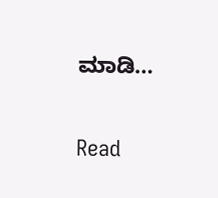ಮಾಡಿ…

Read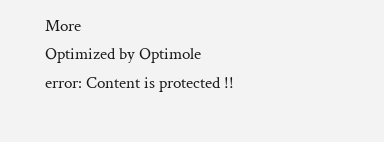More
Optimized by Optimole
error: Content is protected !!